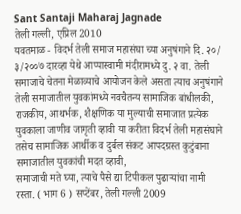Sant Santaji Maharaj Jagnade
तेली गल्ली, एप्रिल 2010
यवतमाळ - विदर्भ तेली समाज महासंघा च्या अनुषंगाने दि. २०/ ३/२००७ दारव्हा येथे आप्पास्वामी मंदीरामध्ये दु. २ वा. तेली समाजाचे चेतना मेळाव्याचे आयोजन केले असता त्याच अनुषंगाने तेली समाजातील युवकांमध्ये नवचैतन्य सामाजिक बांधीलकी, राजकीय, आथर्भक, शैक्षणिक या मुल्याची समाजात प्रत्येक युवकाला जाणीव जागृती व्हावी या करीता विदर्भ तेली महासंघाने तसेच सामाजिक आर्थीक व दुर्बल संकट आपदग्रस्त कुटुंबाना समाजातील युवकांची मदत व्हावी,
समाजाची मते घ्या, त्याचे पैसे द्या टिपीकल पुढाऱ्यांचा नामी रस्ता. ( भाग 6 ) सप्टेंबर, तेली गल्ली 2009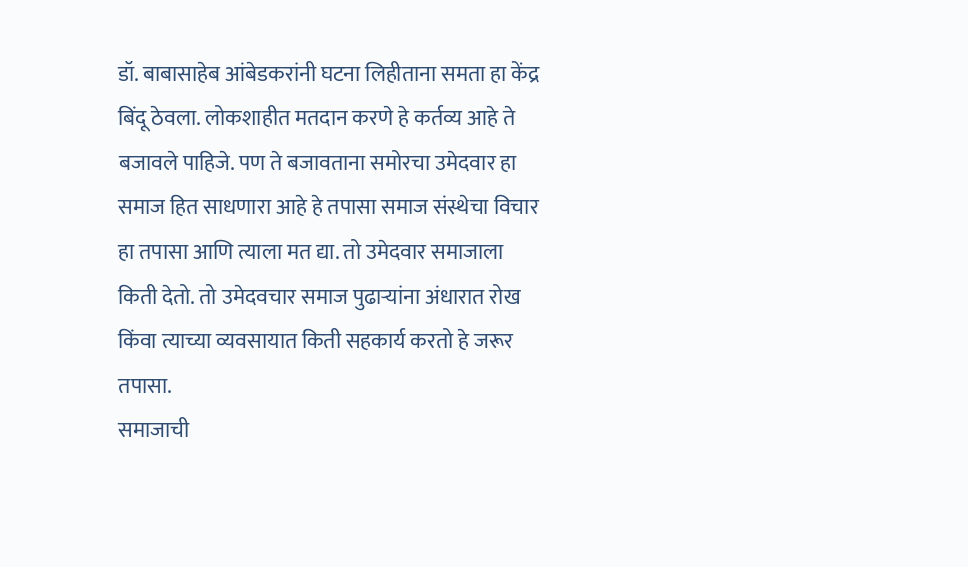डॉ. बाबासाहेब आंबेडकरांनी घटना लिहीताना समता हा केंद्र बिंदू ठेवला. लोकशाहीत मतदान करणे हे कर्तव्य आहे ते बजावले पाहिजे. पण ते बजावताना समोरचा उमेदवार हा समाज हित साधणारा आहे हे तपासा समाज संस्थेचा विचार हा तपासा आणि त्याला मत द्या. तो उमेदवार समाजाला किती देतो. तो उमेदवचार समाज पुढाऱ्यांना अंधारात रोख किंवा त्याच्या व्यवसायात किती सहकार्य करतो हे जरूर तपासा.
समाजाची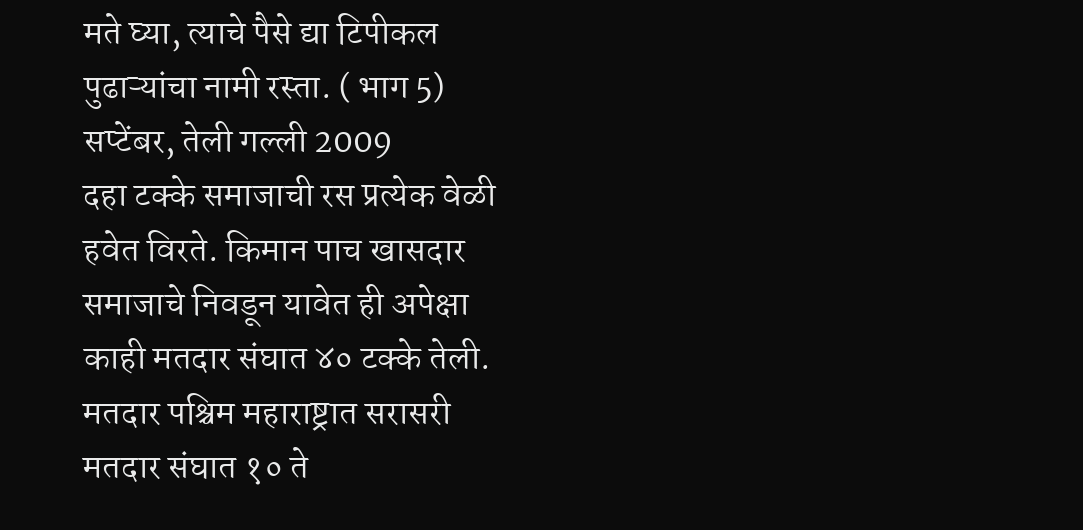मते घ्या, त्याचे पैसे द्या टिपीकल पुढाऱ्यांचा नामी रस्ता. ( भाग 5) सप्टेंबर, तेली गल्ली 2009
दहा टक्के समाजाची रस प्रत्येक वेळी हवेत विरते. किमान पाच खासदार समाजाचे निवडून यावेत ही अपेक्षा काही मतदार संघात ४० टक्के तेली. मतदार पश्चिम महाराष्ट्रात सरासरी मतदार संघात १० ते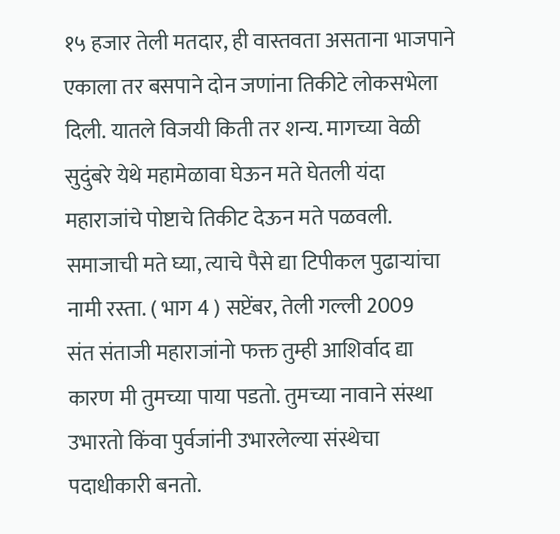१५ हजार तेली मतदार, ही वास्तवता असताना भाजपाने एकाला तर बसपाने दोन जणांना तिकीटे लोकसभेला दिली. यातले विजयी किती तर शन्य. मागच्या वेळी सुदुंबरे येथे महामेळावा घेऊन मते घेतली यंदा महाराजांचे पोष्टाचे तिकीट देऊन मते पळवली.
समाजाची मते घ्या, त्याचे पैसे द्या टिपीकल पुढाऱ्यांचा नामी रस्ता. ( भाग 4 ) सप्टेंबर, तेली गल्ली 2009
संत संताजी महाराजांनो फक्त तुम्ही आशिर्वाद द्या कारण मी तुमच्या पाया पडतो. तुमच्या नावाने संस्था उभारतो किंवा पुर्वजांनी उभारलेल्या संस्थेचा पदाधीकारी बनतो.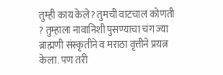तुम्ही काय केले? तुमची वाटचाल कोणती ? तुम्हाला नावानिशी पुसण्याचा चंग ज्या ब्राह्मणी संस्कृतीने व मराठा वृत्तीने प्रयत्न केला. पण तरी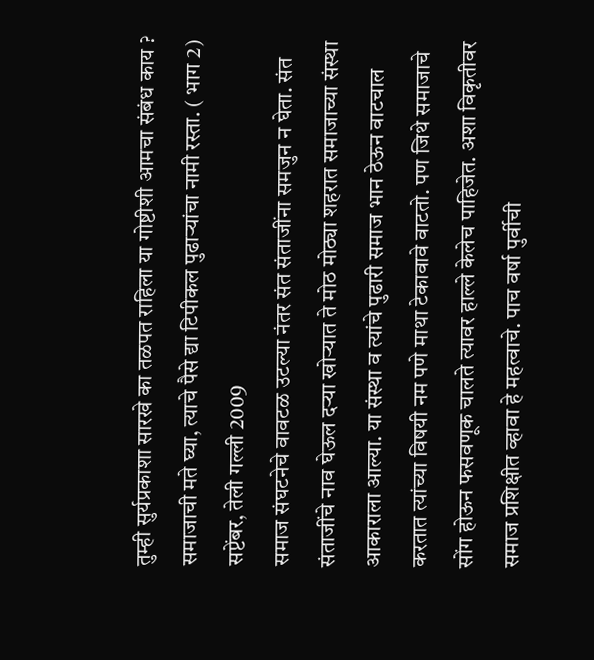तुम्ही सुर्यप्रकाशा सारखे का तळपत राहिला या गोष्टीशी आमचा संबंध काय ?
समाजाची मते घ्या, त्याचे पैसे द्या टिपीकल पुढाऱ्यांचा नामी रस्ता. ( भाग 2) सप्टेंबर, तेली गल्ली 2009
समाज संघटनेचे वावटळ उटल्या नंतर संत संताजींना समजुन न घेता. संत संताजींचे नाव घेऊल दऱ्या खोऱ्यात ते मोठ मोठ्या शहरात समाजाच्या संस्था आकाराला आल्या. या संस्था व त्यांचे पुढारी समाज भान ठेऊन वाटचाल करतात त्यांच्या विषयी नम पणे माथा टेकावावे वाटतो. पण जिथे समाजाचे सोंग होऊन फसवणूक चालते त्यावर हाल्ले केलेच पाहिजेत. अशा विकृतीवर समाज प्रशिक्षीत व्हावा हे महत्वाचे. पाच वर्षा पुर्वीची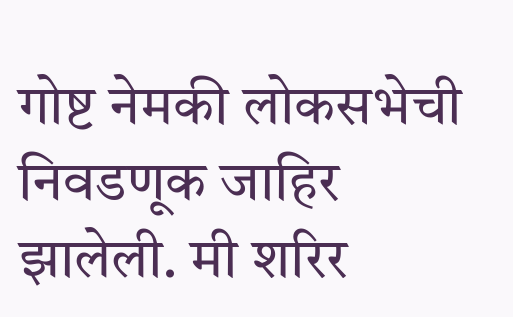गोष्ट नेमकी लोकसभेची निवडणूक जाहिर झालेली. मी शरिर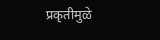प्रकृतीमुळे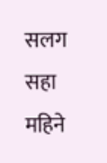सलग सहा महिने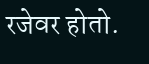रजेवर होतो.